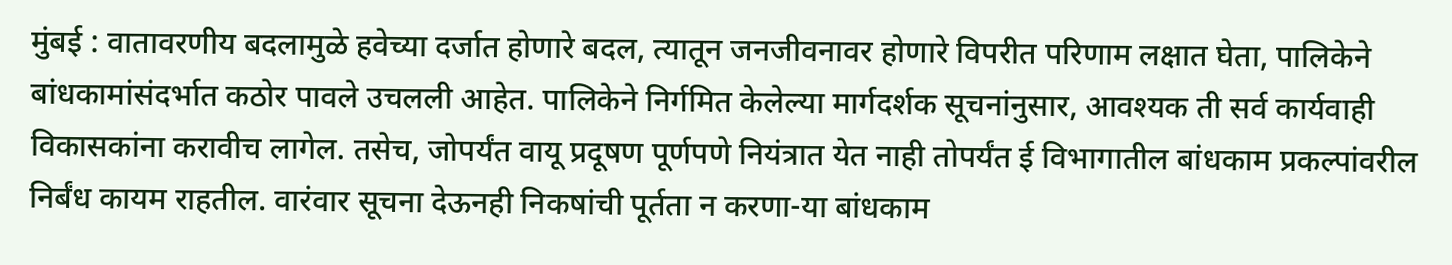मुंबई : वातावरणीय बदलामुळे हवेच्या दर्जात होणारे बदल, त्यातून जनजीवनावर होणारे विपरीत परिणाम लक्षात घेता, पालिकेने बांधकामांसंदर्भात कठोर पावले उचलली आहेत. पालिकेने निर्गमित केलेल्या मार्गदर्शक सूचनांनुसार, आवश्यक ती सर्व कार्यवाही विकासकांना करावीच लागेल. तसेच, जोपर्यंत वायू प्रदूषण पूर्णपणे नियंत्रात येत नाही तोपर्यंत ई विभागातील बांधकाम प्रकल्पांवरील निर्बंध कायम राहतील. वारंवार सूचना देऊनही निकषांची पूर्तता न करणा-या बांधकाम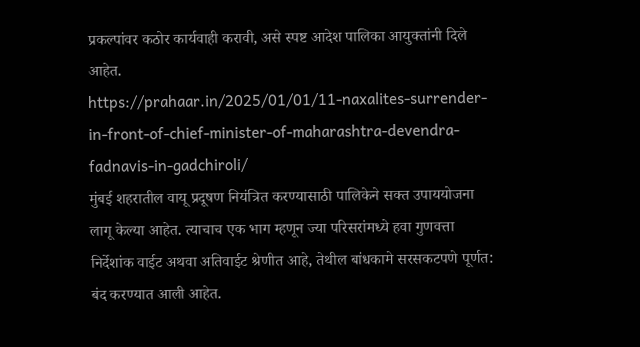प्रकल्पांवर कठोर कार्यवाही करावी, असे स्पष्ट आदेश पालिका आयुक्तांनी दिले आहेत.
https://prahaar.in/2025/01/01/11-naxalites-surrender-in-front-of-chief-minister-of-maharashtra-devendra-fadnavis-in-gadchiroli/
मुंबई शहरातील वायू प्रदूषण नियंत्रित करण्यासाठी पालिकेने सक्त उपाययोजना लागू केल्या आहेत. त्याचाच एक भाग म्हणून ज्या परिसरांमध्ये हवा गुणवत्ता निर्देशांक वाईट अथवा अतिवाईट श्रेणीत आहे, तेथील बांधकामे सरसकटपणे पूर्णत: बंद करण्यात आली आहेत.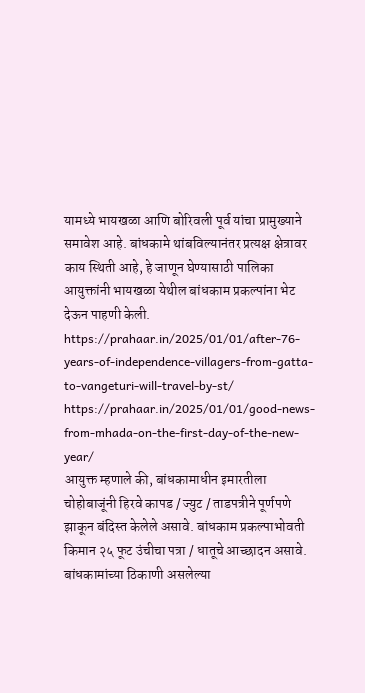यामध्ये भायखळा आणि बोरिवली पूर्व यांचा प्रामुख्याने समावेश आहे. बांधकामे थांबविल्यानंतर प्रत्यक्ष क्षेत्रावर काय स्थिती आहे, हे जाणून घेण्यासाठी पालिका आयुक्तांनी भायखळा येथील बांधकाम प्रकल्पांना भेट देऊन पाहणी केली.
https://prahaar.in/2025/01/01/after-76-years-of-independence-villagers-from-gatta-to-vangeturi-will-travel-by-st/
https://prahaar.in/2025/01/01/good-news-from-mhada-on-the-first-day-of-the-new-year/
आयुक्त म्हणाले की, बांधकामाधीन इमारतीला चोहोबाजूंनी हिरवे कापड / ज्युट / ताडपत्रीने पूर्णपणे झाकून बंदिस्त केलेले असावे. बांधकाम प्रकल्पाभोवती किमान २५ फूट उंचीचा पत्रा / धातूचे आच्छादन असावे. बांधकामांच्या ठिकाणी असलेल्या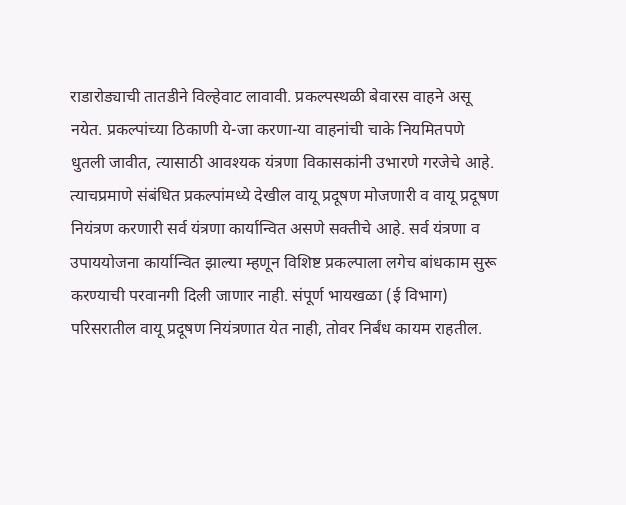राडारोड्याची तातडीने विल्हेवाट लावावी. प्रकल्पस्थळी बेवारस वाहने असू नयेत. प्रकल्पांच्या ठिकाणी ये-जा करणा-या वाहनांची चाके नियमितपणे धुतली जावीत, त्यासाठी आवश्यक यंत्रणा विकासकांनी उभारणे गरजेचे आहे. त्याचप्रमाणे संबंधित प्रकल्पांमध्ये देखील वायू प्रदूषण मोजणारी व वायू प्रदूषण नियंत्रण करणारी सर्व यंत्रणा कार्यान्वित असणे सक्तीचे आहे. सर्व यंत्रणा व उपाययोजना कार्यान्वित झाल्या म्हणून विशिष्ट प्रकल्पाला लगेच बांधकाम सुरू करण्याची परवानगी दिली जाणार नाही. संपूर्ण भायखळा (ई विभाग) परिसरातील वायू प्रदूषण नियंत्रणात येत नाही, तोवर निर्बंध कायम राहतील.